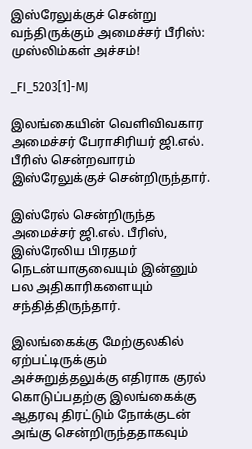இஸ்ரேலுக்குச் சென்று வந்திருக்கும் அமைச்சர் பீரிஸ்: முஸ்லிம்கள் அச்சம்!

_FI_5203[1]-MJ

இலங்கையின் வெளிவிவகார அமைச்சர் பேராசிரியர் ஜி.எல். பீரிஸ் சென்றவாரம் இஸ்ரேலுக்குச் சென்றிருந்தார்.

இஸ்ரேல் சென்றிருந்த அமைச்சர் ஜி.எல். பீரிஸ், இஸ்ரேலிய பிரதமர் நெடன்யாகுவையும் இன்னும் பல அதிகாரிகளையும் சந்தித்திருந்தார்.

இலங்கைக்கு மேற்குலகில் ஏற்பட்டிருக்கும் அச்சுறுத்தலுக்கு எதிராக குரல் கொடுப்பதற்கு இலங்கைக்கு ஆதரவு திரட்டும் நோக்குடன் அங்கு சென்றிருந்ததாகவும்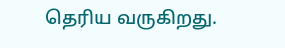தெரிய வருகிறது.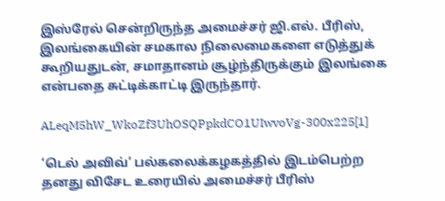இஸ்ரேல் சென்றிருந்த அமைச்சர் ஜி.எல். பீரிஸ், இலங்கையின் சமகால நிலைமைகளை எடுத்துக் கூறியதுடன், சமாதானம் சூழ்ந்திருக்கும் இலங்கை என்பதை சுட்டிக்காட்டி இருந்தார்.

ALeqM5hW_WkoZf3UhOSQPpkdCO1UIwvoVg-300x225[1]

‘டெல் அவிவ்’ பல்கலைக்கழகத்தில் இடம்பெற்ற தனது விசேட உரையில் அமைச்சர் பீரிஸ்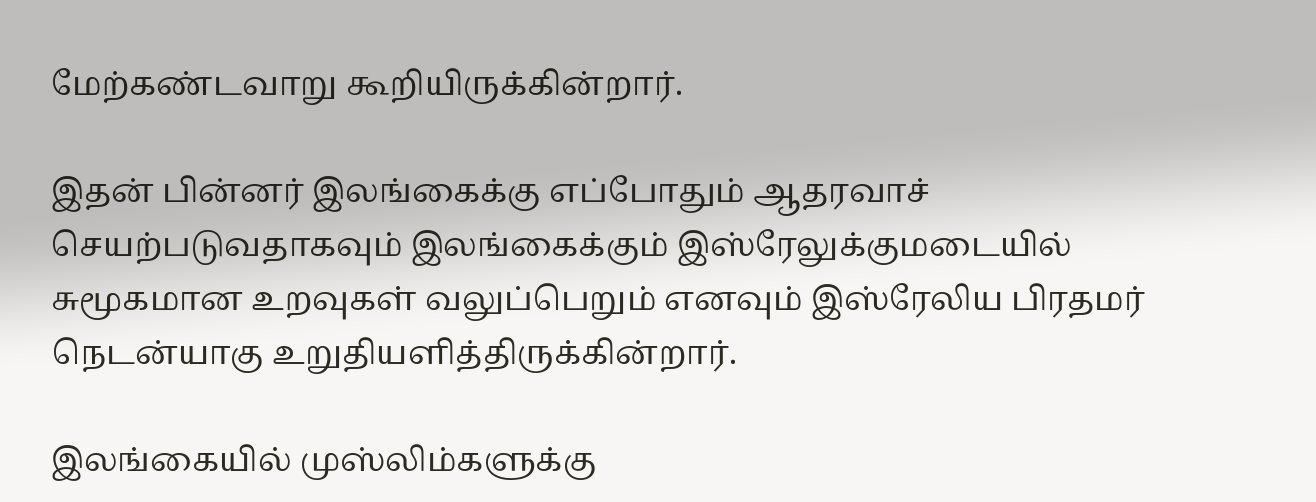மேற்கண்டவாறு கூறியிருக்கின்றார்.

இதன் பின்னர் இலங்கைக்கு எப்போதும் ஆதரவாச் செயற்படுவதாகவும் இலங்கைக்கும் இஸ்ரேலுக்குமடையில் சுமூகமான உறவுகள் வலுப்பெறும் எனவும் இஸ்ரேலிய பிரதமர் நெடன்யாகு உறுதியளித்திருக்கின்றார்.

இலங்கையில் முஸ்லிம்களுக்கு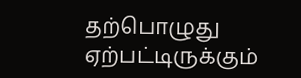தற்பொழுது ஏற்பட்டிருக்கும்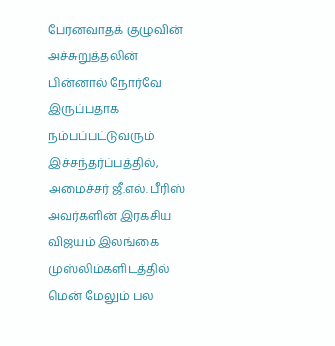பேரனவாதக் குழுவின் அச்சுறுத்தலின் பின்னால் நோர்வே இருப்பதாக நம்பப்பட்டுவரும் இச்சந்தர்ப்பத்தில், அமைச்சர் ஜீ.எல். பீரிஸ் அவர்களின் இரகசிய விஜயம் இலங்கை முஸ்லிம்களிடத்தில் மென் மேலும் பல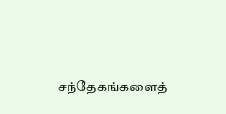சந்தேகங்களைத்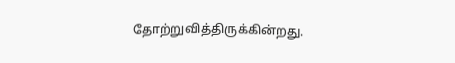தோற்றுவித்திருக்கின்றது.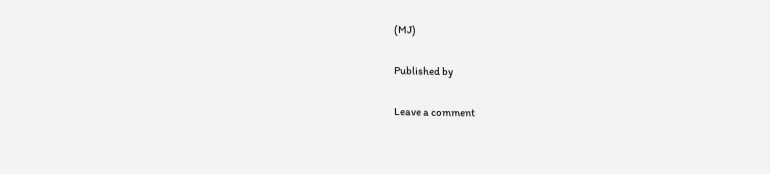(MJ)

Published by

Leave a comment